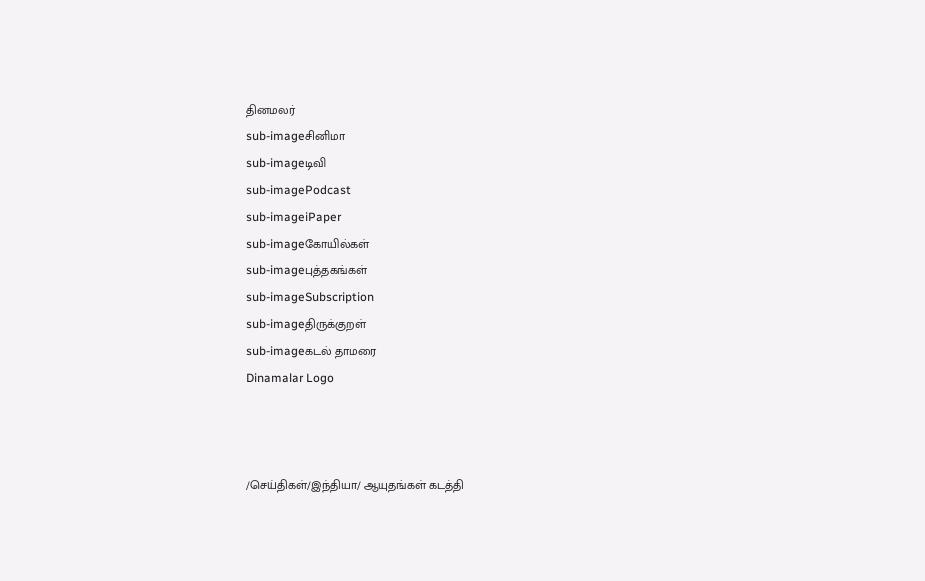தினமலர்
sub-imageசினிமா
sub-imageடிவி
sub-imagePodcast
sub-imageiPaper
sub-imageகோயில்கள்
sub-imageபுத்தகங்கள்
sub-imageSubscription
sub-imageதிருக்குறள்
sub-imageகடல் தாமரை
Dinamalar Logo



/செய்திகள்/இந்தியா/ ஆயுதங்கள் கடத்தி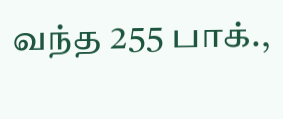வந்த 255 பாக்.,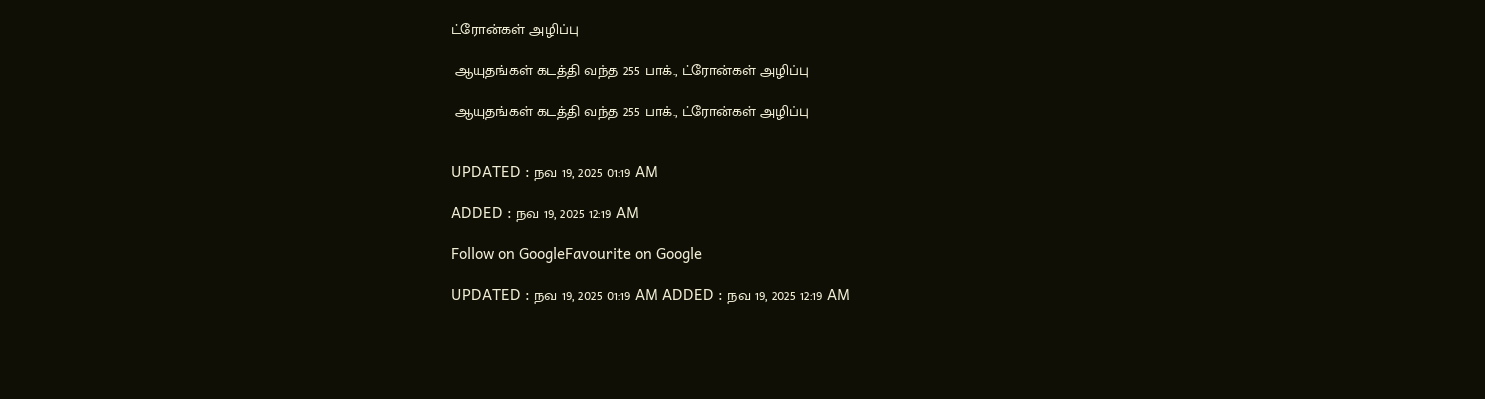ட்ரோன்கள் அழிப்பு

 ஆயுதங்கள் கடத்தி வந்த 255 பாக்., ட்ரோன்கள் அழிப்பு

 ஆயுதங்கள் கடத்தி வந்த 255 பாக்., ட்ரோன்கள் அழிப்பு


UPDATED : நவ 19, 2025 01:19 AM

ADDED : நவ 19, 2025 12:19 AM

Follow on GoogleFavourite on Google

UPDATED : நவ 19, 2025 01:19 AM ADDED : நவ 19, 2025 12:19 AM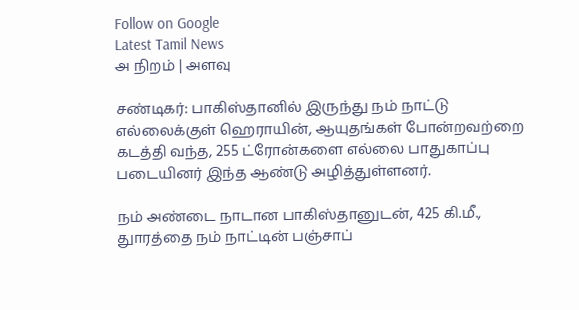Follow on Google
Latest Tamil News
அ நிறம் | அளவு

சண்டிகர்: பாகிஸ்தானில் இருந்து நம் நாட்டு எல்லைக்குள் ஹெராயின், ஆயுதங்கள் போன்றவற்றை கடத்தி வந்த, 255 ட்ரோன்களை எல்லை பாதுகாப்பு படையினர் இந்த ஆண்டு அழித்துள்ளனர்.

நம் அண்டை நாடான பாகிஸ்தானுடன், 425 கி.மீ., துாரத்தை நம் நாட்டின் பஞ்சாப்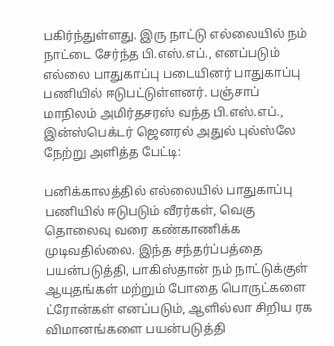பகிர்ந்துள்ளது. இரு நாட்டு எல்லையில் நம் நாட்டை சேர்ந்த பி.எஸ்.எப்., எனப்படும் எல்லை பாதுகாப்பு படையினர் பாதுகாப்பு பணியில் ஈடுபட்டுள்ளனர். பஞ்சாப் மாநிலம் அமிர்தசரஸ் வந்த பி.எஸ்.எப்., இன்ஸ்பெக்டர் ஜெனரல் அதுல் புல்ஸ்லே நேற்று அளித்த பேட்டி:

பனிக்காலத்தில் எல்லையில் பாதுகாப்பு பணியில் ஈடுபடும் வீரர்கள், வெகு தொலைவு வரை கண்காணிக்க முடிவதில்லை. இந்த சந்தர்ப்பத்தை பயன்படுத்தி, பாகிஸ்தான் நம் நாட்டுக்குள் ஆயுதங்கள் மற்றும் போதை பொருட்களை ட்ரோன்கள் எனப்படும், ஆளில்லா சிறிய ரக விமானங்களை பயன்படுத்தி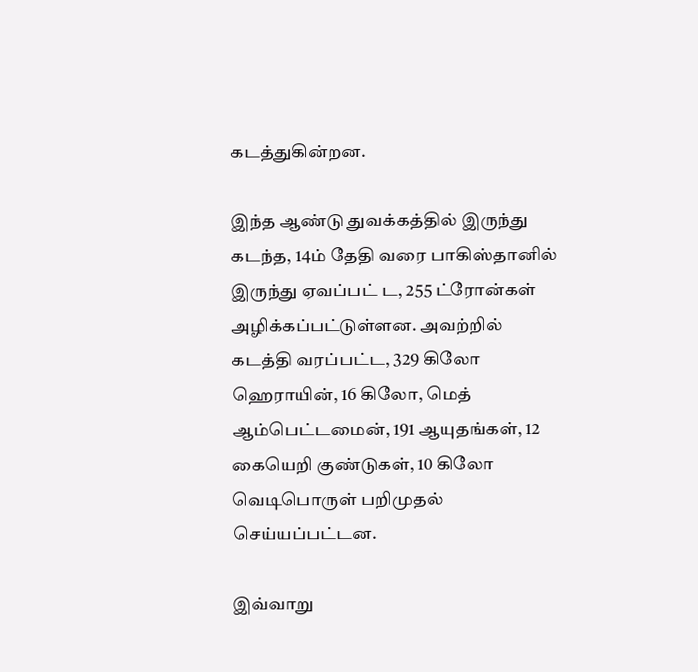கடத்துகின்றன.

இந்த ஆண்டு துவக்கத்தில் இருந்து கடந்த, 14ம் தேதி வரை பாகிஸ்தானில் இருந்து ஏவப்பட் ட, 255 ட்ரோன்கள் அழிக்கப்பட்டுள்ளன. அவற்றில் கடத்தி வரப்பட்ட, 329 கிலோ ஹெராயின், 16 கிலோ, மெத் ஆம்பெட்டமைன், 191 ஆயுதங்கள், 12 கையெறி குண்டுகள், 10 கிலோ வெடிபொருள் பறிமுதல் செய்யப்பட்டன.

இவ்வாறு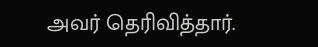அவர் தெரிவித்தார்.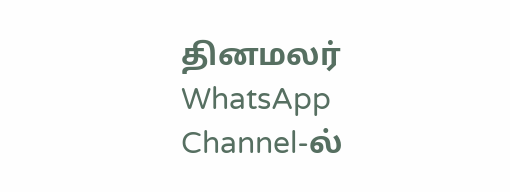தினமலர் WhatsApp Channel-ல்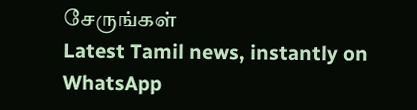சேருங்கள்
Latest Tamil news, instantly on WhatsApp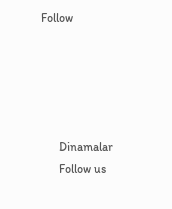Follow





      Dinamalar
      Follow us